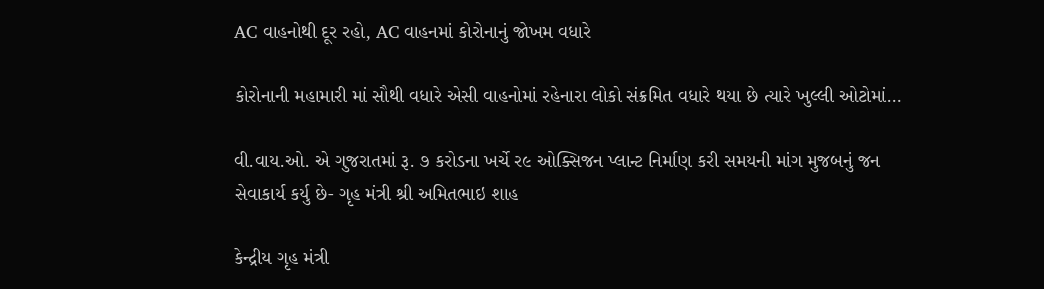AC વાહનોથી દૂર રહો, AC વાહનમાં કોરોનાનું જોખમ વધારે

કોરોનાની મહામારી માં સૌથી વધારે એસી વાહનોમાં રહેનારા લોકો સંક્રમિત વધારે થયા છે ત્યારે ખુલ્લી ઓટોમાં…

વી.વાય.ઓ. એ ગુજરાતમાં રૂ. ૭ કરોડના ખર્ચે ર૯ ઓક્સિજન પ્લાન્ટ નિર્માણ કરી સમયની માંગ મુજબનું જન સેવાકાર્ય કર્યુ છે- ગૃહ મંત્રી શ્રી અમિતભાઇ શાહ

કેન્દ્રીય ગૃહ મંત્રી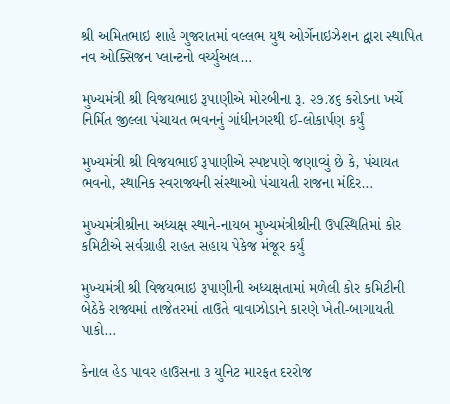શ્રી અમિતભાઇ શાહે ગુજરાતમાં વલ્લભ યુથ ઓર્ગેનાઇઝેશન દ્વારા સ્થાપિત નવ ઓક્સિજન પ્લાન્ટનો વર્ચ્યુઅલ…

મુખ્યમંત્રી શ્રી વિજયભાઇ રૂપાણીએ મોરબીના રૂ. ૨૭.૪૬ કરોડના ખર્ચે નિર્મિત જીલ્લા પંચાયત ભવનનું ગાંધીનગરથી ઈ-લોકાર્પણ કર્યું

મુખ્યમંત્રી શ્રી વિજયભાઈ રૂપાણીએ સ્પષ્ટપણે જણાવ્યું છે કે, પંચાયત ભવનો, સ્થાનિક સ્વરાજ્યની સંસ્થાઓ પંચાયતી રાજના મંદિર…

મુખ્યમંત્રીશ્રીના અધ્યક્ષ સ્થાને-નાયબ મુખ્યમંત્રીશ્રીની ઉપસ્થિતિમાં કોર કમિટીએ સર્વગ્રાહી રાહત સહાય પેકેજ મંજૂર કર્યું

મુખ્યમંત્રી શ્રી વિજયભાઇ રૂપાણીની અધ્યક્ષતામાં મળેલી કોર કમિટીની બેઠેકે રાજ્યમાં તાજેતરમાં તાઉતે વાવાઝોડાને કારણે ખેતી-બાગાયતી પાકો…

કેનાલ હેડ પાવર હાઉસના ૩ યુનિટ મારફત દરરોજ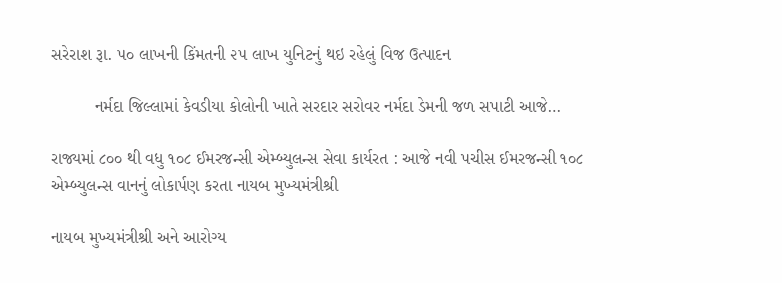સરેરાશ રૂા. ૫૦ લાખની કિંમતની ૨૫ લાખ યુનિટનું થઇ રહેલું વિજ ઉત્પાદન

         નર્મદા જિલ્લામાં કેવડીયા કોલોની ખાતે સરદાર સરોવર નર્મદા ડેમની જળ સપાટી આજે…

રાજ્યમાં ૮૦૦ થી વધુ ૧૦૮ ઈમરજન્સી એમ્બ્યુલન્સ સેવા કાર્યરત : આજે નવી પચીસ ઈમરજન્સી ૧૦૮ એમ્બ્યુલન્સ વાનનું લોકાર્પણ કરતા નાયબ મુખ્યમંત્રીશ્રી

નાયબ મુખ્યમંત્રીશ્રી અને આરોગ્ય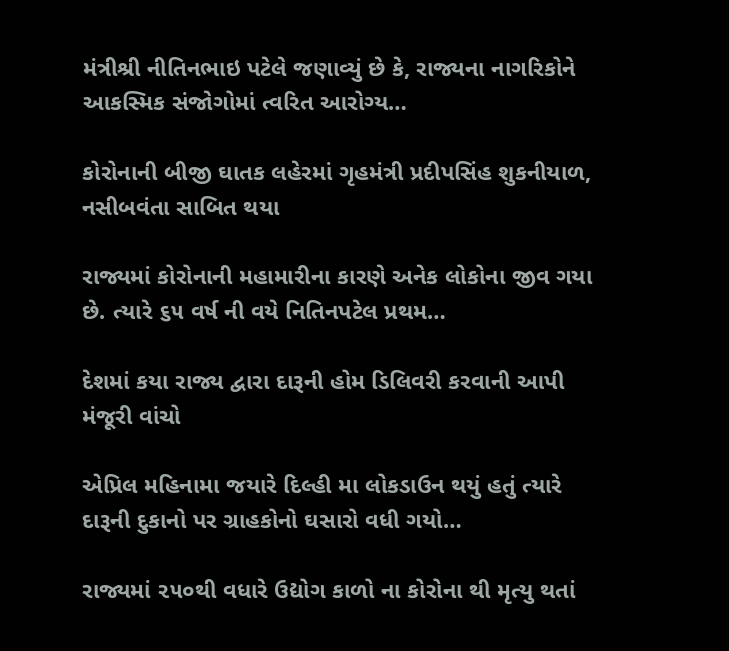મંત્રીશ્રી નીતિનભાઇ પટેલે જણાવ્યું છે કે, રાજ્યના નાગરિકોને આકસ્મિક સંજોગોમાં ત્વરિત આરોગ્ય…

કોરોનાની બીજી ઘાતક લહેરમાં ગૃહમંત્રી પ્રદીપસિંહ શુકનીયાળ, નસીબવંતા સાબિત થયા

રાજ્યમાં કોરોનાની મહામારીના કારણે અનેક લોકોના જીવ ગયા છે. ત્યારે ૬૫ વર્ષ ની વયે નિતિનપટેલ પ્રથમ…

દેશમાં કયા રાજ્ય દ્વારા દારૂની હોમ ડિલિવરી કરવાની આપી મંજૂરી વાંચો

એપ્રિલ મહિનામા જયારે દિલ્હી મા લોકડાઉન થયું હતું ત્યારે દારૂની દુકાનો પર ગ્રાહકોનો ઘસારો વધી ગયો…

રાજ્યમાં ૨૫૦થી વધારે ઉદ્યોગ કાળો ના કોરોના થી મૃત્યુ થતાં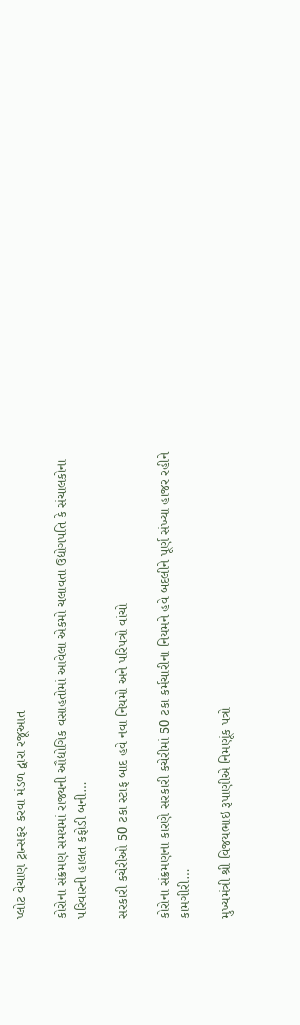પ્લોટ વેચાણ ટ્રાન્સફર કરવા મંડળ દ્વારા રજૂઆત

કોરોના સંક્રમણ સમયમાં રાજ્યની ઔદ્યોગિક વસાહતોમાં આવેલા એકમો ચલાવતા ઉદ્યોગપતિ કે સંચાલકોના પરિવારની હાલત કફોડી બની…

સરકારી કચેરીઓ 50 ટકા સ્ટાફ બાદ હવે નવા નિયમો અને પરિપત્રો વાંચો

કોરોના સંક્રમણના કારણે સરકારી કચેરીમાં 50 ટકા કર્મચારીના નિયમને હવે બદલીને પૂર્ણ સંખ્યા હાજર રહીને કામગીરી…

મુખ્યમંત્રી શ્રી વિજયભાઇ રૂપાણીએ નિમણૂંક પત્રો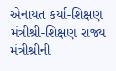એનાયત કર્યા-શિક્ષણ મંત્રીશ્રી-શિક્ષણ રાજ્ય મંત્રીશ્રીની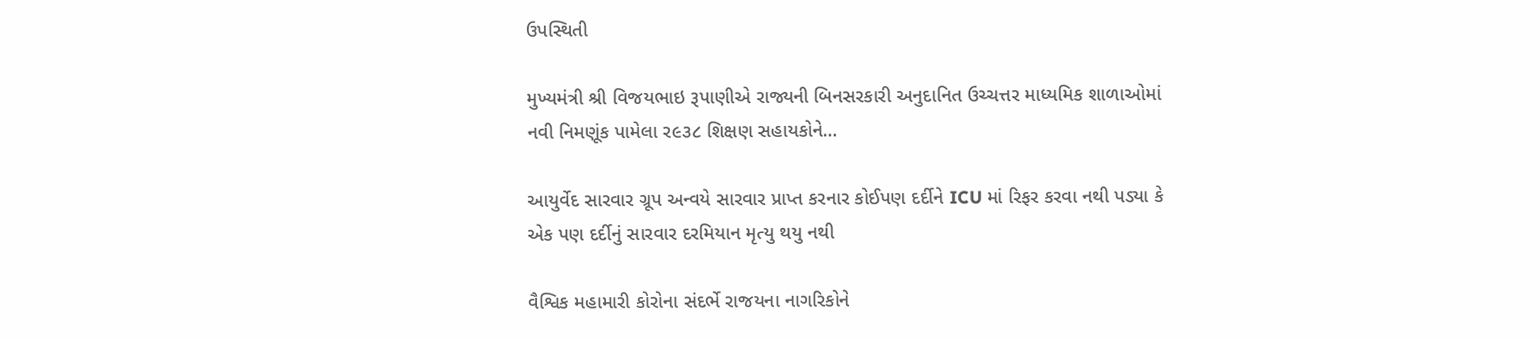ઉપસ્થિતી

મુખ્યમંત્રી શ્રી વિજયભાઇ રૂપાણીએ રાજ્યની બિનસરકારી અનુદાનિત ઉચ્ચત્તર માધ્યમિક શાળાઓમાં નવી નિમણૂંક પામેલા ર૯૩૮ શિક્ષણ સહાયકોને…

આયુર્વેદ સારવાર ગ્રૂપ અન્વયે સારવાર પ્રાપ્ત કરનાર કોઈપણ દર્દીને ICU માં રિફર કરવા નથી પડ્યા કે એક પણ દર્દીનું સારવાર દરમિયાન મૃત્યુ થયુ નથી

વૈશ્વિક મહામારી કોરોના સંદર્ભે રાજયના નાગરિકોને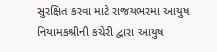સુરક્ષિત કરવા માટે રાજયભરમા આયુષ નિયામકશ્રીની કચેરી દ્વારા આયુષ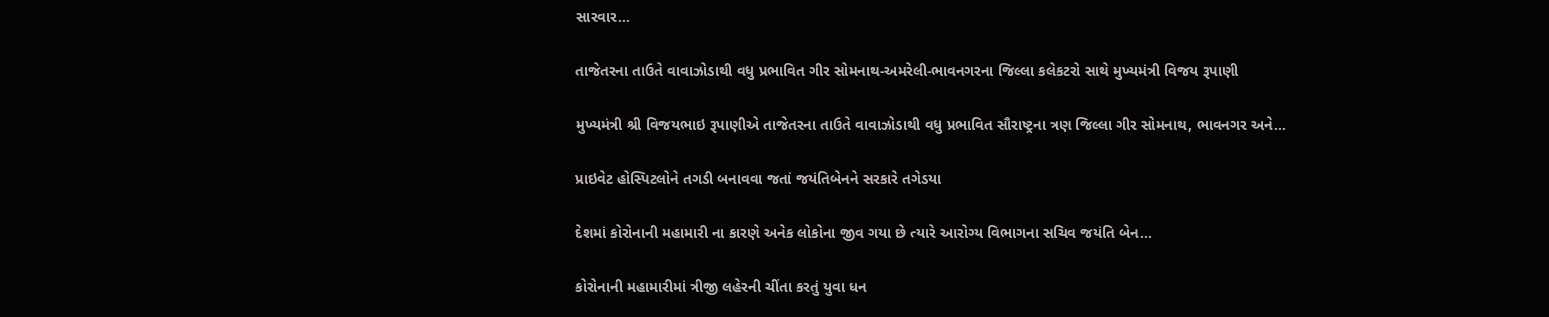સારવાર…

તાજેતરના તાઉતે વાવાઝોડાથી વધુ પ્રભાવિત ગીર સોમનાથ-અમરેલી-ભાવનગરના જિલ્લા કલેકટરો સાથે મુખ્યમંત્રી વિજય રૂપાણી

મુખ્યમંત્રી શ્રી વિજયભાઇ રૂપાણીએ તાજેતરના તાઉતે વાવાઝોડાથી વધુ પ્રભાવિત સૌરાષ્ટ્રના ત્રણ જિલ્લા ગીર સોમનાથ, ભાવનગર અને…

પ્રાઇવેટ હોસ્પિટલોને તગડી બનાવવા જતાં જયંતિબેનને સરકારે તગેડયા

દેશમાં કોરોનાની મહામારી ના કારણે અનેક લોકોના જીવ ગયા છે ત્યારે આરોગ્ય વિભાગના સચિવ જયંતિ બેન…

કોરોનાની મહામારીમાં ત્રીજી લહેરની ચીંતા કરતું યુવા ધન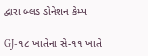દ્વારા બ્લડ ડોનેશન કેમ્પ

GJ-૧૮ ખાતેના સે-૧૧ ખાતે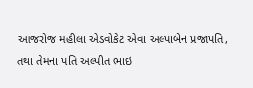આજરોજ મહીલા એડવોકેટ એવા અલ્પાબેન પ્રજાપતિ, તથા તેમના પતિ અલ્પીત ભાઇ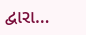દ્વારા…